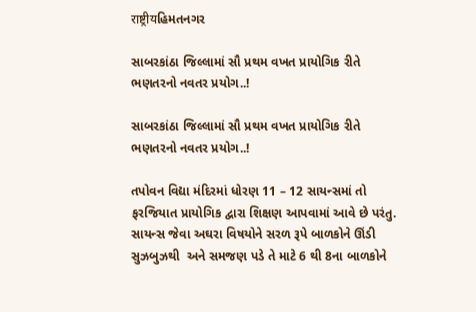राष्ट्रीयહિમતનગર

સાબરકાંઠા જિલ્લામાં સૌ પ્રથમ વખત પ્રાયોગિક રીતે ભણતરનો નવતર પ્રયોગ..!

સાબરકાંઠા જિલ્લામાં સૌ પ્રથમ વખત પ્રાયોગિક રીતે ભણતરનો નવતર પ્રયોગ..!

તપોવન વિદ્યા મંદિરમાં ધોરણ 11 – 12 સાયન્સમાં તો ફરજિયાત પ્રાયોગિક દ્વારા શિક્ષણ આપવામાં આવે છે પરંતુ. સાયન્સ જેવા અઘરા વિષયોને સરળ રૂપે બાળકોને ઊંડી સુઝબુઝથી  અને સમજણ પડે તે માટે 6 થી 8ના બાળકોને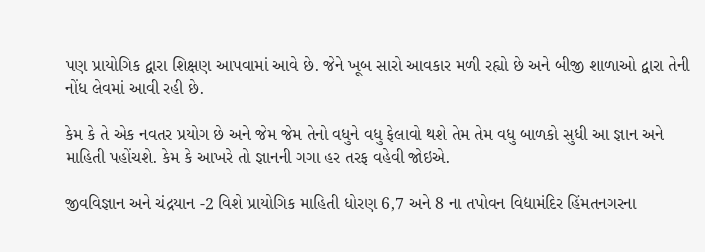પણ પ્રાયોગિક દ્વારા શિક્ષણ આપવામાં આવે છે. જેને ખૂબ સારો આવકાર મળી રહ્યો છે અને બીજી શાળાઓ દ્વારા તેની નોંધ લેવમાં આવી રહી છે.

કેમ કે તે એક નવતર પ્રયોગ છે અને જેમ જેમ તેનો વધુને વધુ ફેલાવો થશે તેમ તેમ વધુ બાળકો સુધી આ જ્ઞાન અને માહિતી પહોંચશે. કેમ કે આખરે તો જ્ઞાનની ગગા હર તરફ વહેવી જોઇએ.

જીવવિજ્ઞાન અને ચંદ્રયાન -2 વિશે પ્રાયોગિક માહિતી ધોરણ 6,7 અને 8 ના તપોવન વિદ્યામંદિર હિંમતનગરના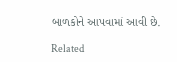બાળકોને આપવામાં આવી છે.

Related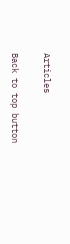Articles

Back to top button